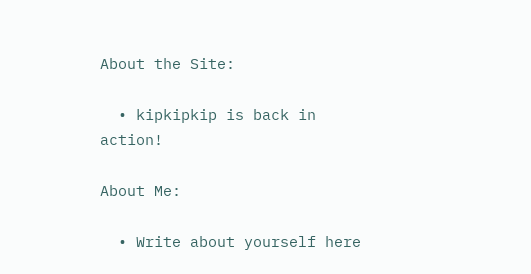About the Site:

  • kipkipkip is back in action!

About Me:

  • Write about yourself here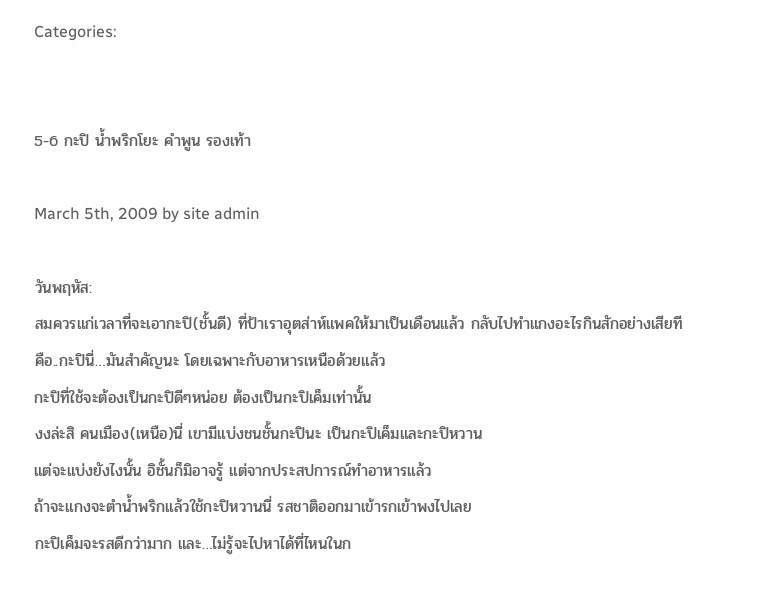Categories:


5-6 กะปิ น้ำพริกโยะ คำพูน รองเท้า

March 5th, 2009 by site admin

วันพฤหัส:
สมควรแก่เวลาที่จะเอากะปิ(ชั้นดี) ที่ป้าเราอุตส่าห์แพคให้มาเป็นเดือนแล้ว กลับไปทำแกงอะไรกินสักอย่างเสียที
คือ..กะปินี่…มันสำคัญนะ โดยเฉพาะกับอาหารเหนือด้วยแล้ว
กะปิที่ใช้จะต้องเป็นกะปิดีๆหน่อย ต้องเป็นกะปิเค็มเท่านั้น
งงล่ะสิ คนเมือง(เหนือ)นี่ เขามีแบ่งชนชั้นกะปินะ เป็นกะปิเค็มและกะปิหวาน
แต่จะแบ่งยังไงนั้น อิชั้นก็มิอาจรู้ แต่จากประสปการณ์ทำอาหารแล้ว
ถ้าจะแกงจะตำน้ำพริกแล้วใช้กะปิหวานนี่ รสชาติออกมาเข้ารกเข้าพงไปเลย
กะปิเค็มจะรสดีกว่ามาก และ…ไม่รู้จะไปหาได้ที่ไหนในก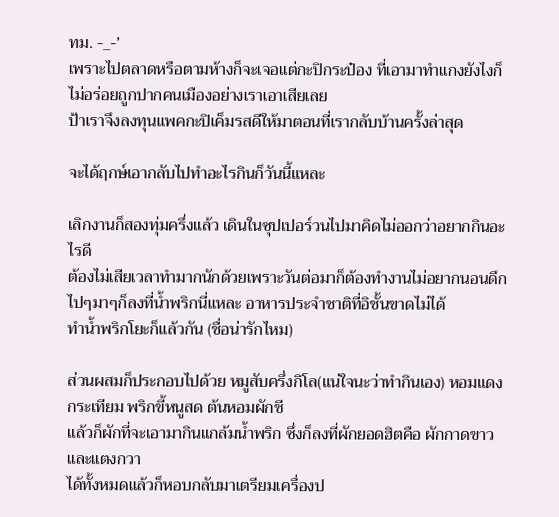ทม. -_-’
เพราะไปตลาดหรือตามห้างก็จะเจอแต่กะปิกระป๋อง ที่เอามาทำแกงยังไงก็ไม่อร่อยถูกปากคนเมืองอย่างเราเอาเสียเลย
ป้าเราจึงลงทุนแพคกะปิเค็มรสดีให้มาตอนที่เรากลับบ้านครั้งล่าสุด

จะได้ฤกษ์เอากลับไปทำอะไรกินก็วันนี้แหละ

เลิกงานก็สองทุ่มครึ่งแล้ว เดินในซุปเปอร์วนไปมาคิดไม่ออกว่าอยากกินอะไรดี
ต้องไม่เสียเวลาทำมากนักด้วยเพราะวันต่อมาก็ต้องทำงานไม่อยากนอนดึก
ไปๆมาๆก็ลงที่น้ำพริกนี่แหละ อาหารประจำชาติที่อิชั้นขาดไม่ได้
ทำน้ำพริกโยะก็แล้วกัน (ชื่อน่ารักไหม)

ส่วนผสมก็ประกอบไปด้วย หมูสับครึ่งกิโล(แน่ใจนะว่าทำกินเอง) หอมแดง กระเทียม พริกขี้หนูสด ต้นหอมผักชี
แล้วก็ผักที่จะเอามากินแกล้มน้ำพริก ซึ่งก็ลงที่ผักยอดฮิตคือ ผักกาดขาวและแตงกวา
ได้ทั้งหมดแล้วก็หอบกลับมาเตรียมเครื่องป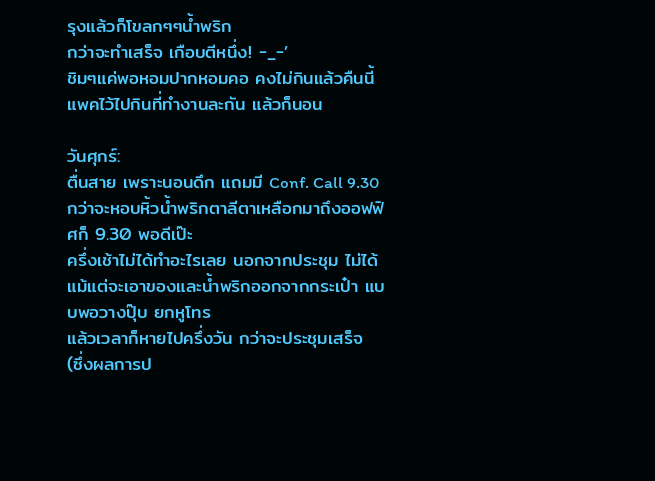รุงแล้วก็โขลกๆๆน้ำพริก
กว่าจะทำเสร็จ เกือบตีหนึ่ง! -_-’
ชิมๆแค่พอหอมปากหอมคอ คงไม่กินแล้วคืนนี้ แพคไว้ไปกินที่ทำงานละกัน แล้วก็นอน

วันศุกร์:
ตื่นสาย เพราะนอนดึก แถมมี Conf. Call 9.30 กว่าจะหอบหิ้วน้ำพริกตาลีตาเหลือกมาถึงออฟฟิศก็ 9.30 พอดีเป๊ะ
ครึ่งเช้าไม่ได้ทำอะไรเลย นอกจากประชุม ไม่ได้แม้แต่จะเอาของและน้ำพริกออกจากกระเป๋า แบบพอวางปุ๊บ ยกหูโทร
แล้วเวลาก็หายไปครึ่งวัน กว่าจะประชุมเสร็จ
(ซึ่งผลการป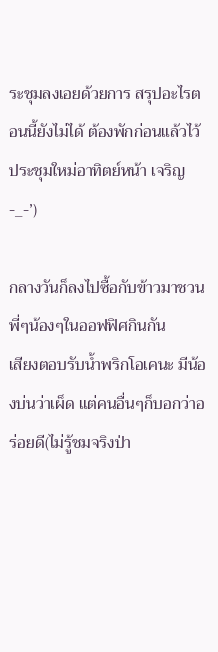ระชุมลงเอยด้วยการ สรุปอะไรตอนนี้ยังไม่ได้ ต้องพักก่อนแล้วไว้ประชุมใหม่อาทิตย์หน้า เจริญ -_-’)

กลางวันก็ลงไปซื้อกับข้าวมาชวนพี่ๆน้องๆในออฟฟิศกินกัน
เสียงตอบรับน้ำพริกโอเคนะ มีน้องบ่นว่าเผ็ด แต่คนอื่นๆก็บอกว่าอร่อยดี(ไม่รู้ชมจริงป่า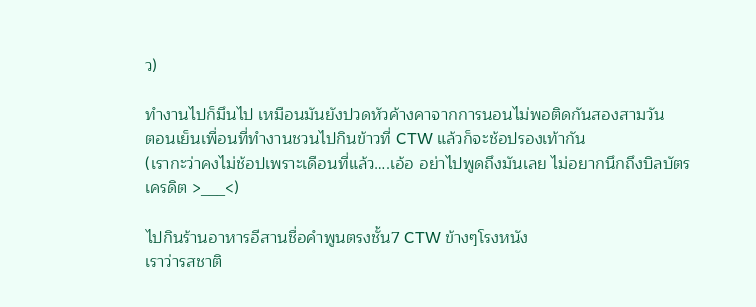ว)

ทำงานไปก็มึนไป เหมือนมันยังปวดหัวค้างคาจากการนอนไม่พอติดกันสองสามวัน
ตอนเย็นเพื่อนที่ทำงานชวนไปกินข้าวที่ CTW แล้วก็จะช้อปรองเท้ากัน
(เรากะว่าคงไม่ช้อปเพราะเดือนที่แล้ว….เอ้อ อย่าไปพูดถึงมันเลย ไม่อยากนึกถึงบิลบัตรเครดิต >___<)

ไปกินร้านอาหารอีสานชื่อคำพูนตรงชั้น7 CTW ข้างๆโรงหนัง
เราว่ารสชาติ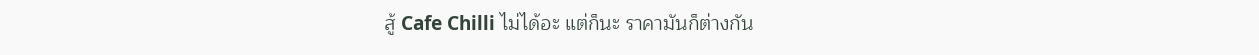สู้ Cafe Chilli ไม่ได้อะ แต่ก็นะ ราคามันก็ต่างกัน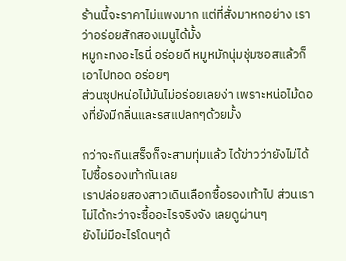ร้านนี้จะราคาไม่แพงมาก แต่ที่สั่งมาหกอย่าง เราว่าอร่อยสักสองเมนูได้มั้ง
หมูกะทงอะไรนี่ อร่อยดี หมูหมักนุ่มชุ่มซอสแล้วก็เอาไปทอด อร่อยๆ
ส่วนซุปหน่อไม้มันไม่อร่อยเลยง่า เพราะหน่อไม้ดองที่ยังมีกลิ่นและรสแปลกๆด้วยมั้ง

กว่าจะกินเสร็จก็จะสามทุ่มแล้ว ได้ข่าวว่ายังไม่ได้ไปซื้อรองเท้ากันเลย
เราปล่อยสองสาวเดินเลือกซื้อรองเท้าไป ส่วนเราไม่ได้กะว่าจะซื้ออะไรจริงจัง เลยดูผ่านๆ
ยังไม่มีอะไรโดนๆด้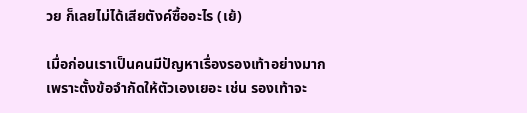วย ก็เลยไม่ได้เสียตังค์ซื้ออะไร (เย้)

เมื่อก่อนเราเป็นคนมีปัญหาเรื่องรองเท้าอย่างมาก
เพราะตั้งข้อจำกัดให้ตัวเองเยอะ เช่น รองเท้าจะ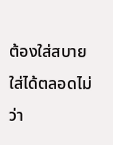ต้องใส่สบาย ใส่ได้ตลอดไม่ว่า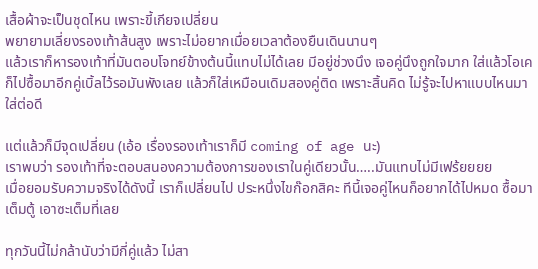เสื้อผ้าจะเป็นชุดไหน เพราะขี้เกียจเปลี่ยน
พยายามเลี่ยงรองเท้าส้นสูง เพราะไม่อยากเมื่อยเวลาต้องยืนเดินนานๆ
แล้วเราก็หารองเท้าที่มันตอบโจทย์ข้างต้นนี้แทบไม่ได้เลย มีอยู่ช่วงนึง เจอคู่นึงถูกใจมาก ใส่แล้วโอเค
ก็ไปซื้อมาอีกคู่เบิ้ลไว้รอมันพังเลย แล้วก็ใส่เหมือนเดิมสองคู่ติด เพราะสิ้นคิด ไม่รู้จะไปหาแบบไหนมาใส่ต่อดี

แต่แล้วก็มีจุดเปลี่ยน (เอ้อ เรื่องรองเท้าเราก็มี coming of age นะ)
เราพบว่า รองเท้าที่จะตอบสนองความต้องการของเราในคู่เดียวนั้น…..มันแทบไม่มีเฟร้ยยยย
เมื่อยอมรับความจริงได้ดังนี้ เราก็เปลี่ยนไป ประหนึ่งไขก๊อกสิคะ ทีนี้เจอคู่ไหนก็อยากได้ไปหมด ซื้อมาเต็มตู้ เอาซะเต็มที่เลย

ทุกวันนี้ไม่กล้านับว่ามีกี่คู่แล้ว ไม่สา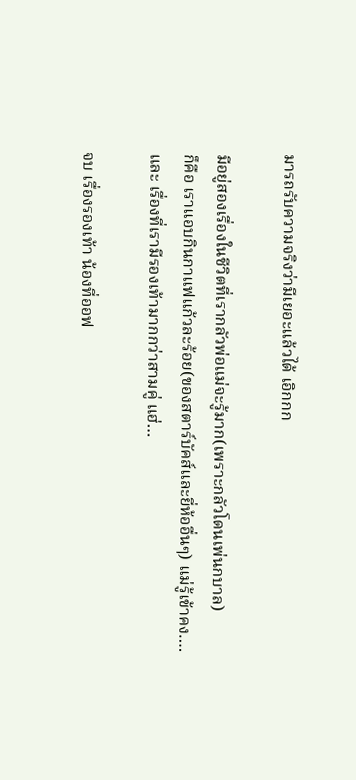มารถรับความจริงว่ามีเยอะแล้วได้ เอิกกก

มีอยู่สองเรื่องในชีวิตที่เรากลัวพ่อแม่จะรู้มาก(เพราะกลัวโดนเพ่นกบาล)
ก็คือ เราแอบกินกาแฟแก้วละร้อย(ของสตาร์บัคส์และยี่ห้ออื่นๆ) แม่รู้เข้าคง….
และ เรื่องที่เรามีรองเท้ามากกว่าสามคู่ แฮ่…

จบ เรื่องรองเท้า น้องที่ออฟ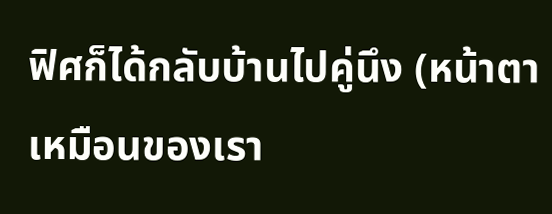ฟิศก็ได้กลับบ้านไปคู่นึง (หน้าตาเหมือนของเรา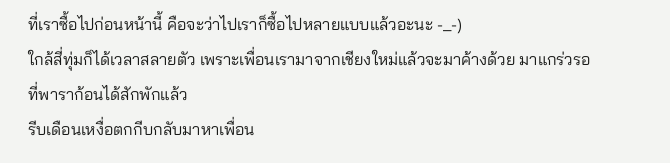ที่เราซื้อไปก่อนหน้านี้ คือจะว่าไปเราก็ซื้อไปหลายแบบแล้วอะนะ -_-)
ใกล้สี่ทุ่มก็ได้เวลาสลายตัว เพราะเพื่อนเรามาจากเชียงใหม่แล้วจะมาค้างด้วย มาแกร่วรอที่พาราก้อนได้สักพักแล้ว
รีบเดือนเหงื่อตกกีบกลับมาหาเพื่อน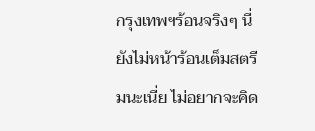กรุงเทพฯร้อนจริงๆ นี่ยังไม่หน้าร้อนเต็มสตรีมนะเนี่ย ไม่อยากจะคิด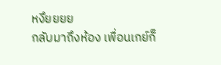หงึยยยย
กลับมาถึงห้อง เพื่อนเกย์ก็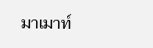มาเมาท์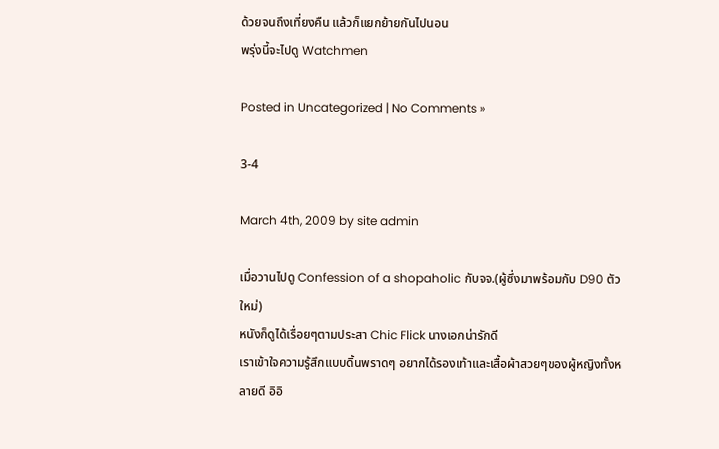ด้วยจนถึงเที่ยงคืน แล้วก็แยกย้ายกันไปนอน
พรุ่งนี้จะไปดู Watchmen

Posted in Uncategorized | No Comments »

3-4

March 4th, 2009 by site admin

เมื่อวานไปดู Confession of a shopaholic กับจจ.(ผู้ซึ่งมาพร้อมกับ D90 ตัวใหม่)
หนังก็ดูได้เรื่อยๆตามประสา Chic Flick นางเอกน่ารักดี
เราเข้าใจความรู้สึกแบบดิ้นพราดๆ อยากได้รองเท้าและเสื้อผ้าสวยๆของผู้หญิงทั้งหลายดี อิอิ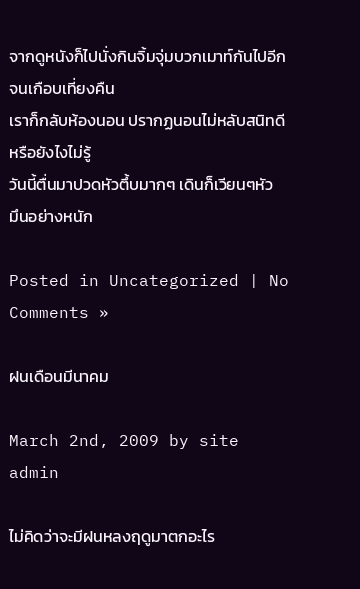จากดูหนังก็ไปนั่งกินจิ้มจุ่มบวกเมาท์กันไปอีกจนเกือบเที่ยงคืน
เราก็กลับห้องนอน ปรากฏนอนไม่หลับสนิทดีหรือยังไงไม่รู้
วันนี้ตื่นมาปวดหัวตึ้บมากๆ เดินก็เวียนๆหัว
มึนอย่างหนัก

Posted in Uncategorized | No Comments »

ฝนเดือนมีนาคม

March 2nd, 2009 by site admin

ไม่คิดว่าจะมีฝนหลงฤดูมาตกอะไร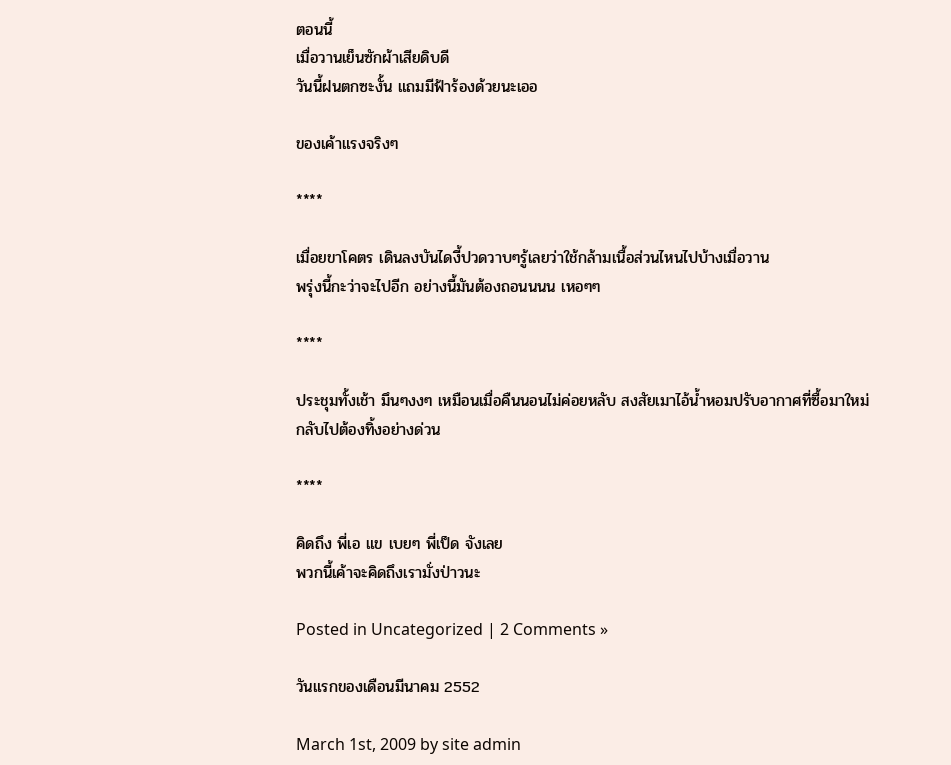ตอนนี้
เมื่อวานเย็นซักผ้าเสียดิบดี
วันนี้ฝนตกซะงั้น แถมมีฟ้าร้องด้วยนะเออ

ของเค้าแรงจริงๆ

****

เมื่อยขาโคตร เดินลงบันไดงี้ปวดวาบๆรู้เลยว่าใช้กล้ามเนื้อส่วนไหนไปบ้างเมื่อวาน
พรุ่งนี้กะว่าจะไปอีก อย่างนี้มันต้องถอนนนน เหอๆๆ

****

ประชุมทั้งเช้า มึนๆงงๆ เหมือนเมื่อคืนนอนไม่ค่อยหลับ สงสัยเมาไอ้น้ำหอมปรับอากาศที่ซื้อมาใหม่
กลับไปต้องทิ้งอย่างด่วน

****

คิดถึง พี่เอ แข เบยๆ พี่เป็ด จังเลย
พวกนี้เค้าจะคิดถึงเรามั่งป่าวนะ

Posted in Uncategorized | 2 Comments »

วันแรกของเดือนมีนาคม 2552

March 1st, 2009 by site admin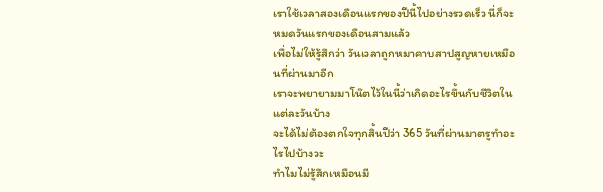เราใช้เวลาสองเดือนแรกของปีนี้ไปอย่างรวดเร็ว นี่ก็จะหมดวันแรกของเดือนสามแล้ว
เพื่อไม่ให้รู้สึกว่า วันเวลาถูกหมาคาบสาปสูญหายเหมือนที่ผ่านมาอีก
เราจะพยายามมาโน๊ตไว้ในนี้ว่าเกิดอะไรขึ้นกับชีวิตในแต่ละวันบ้าง
จะได้ไม่ต้องตกใจทุกสิ้นปีว่า 365 วันที่ผ่านมาตรูทำอะไรไปบ้างวะ
ทำไมไม่รู้สึกเหมือนมี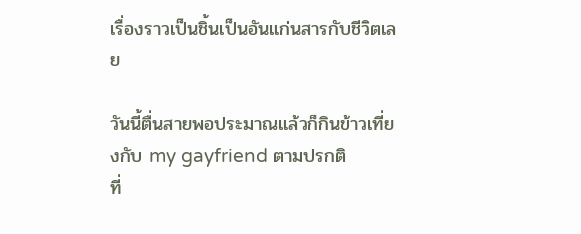เรื่องราวเป็นชิ้นเป็นอันแก่นสารกับชีวิตเลย

วันนี้ตื่นสายพอประมาณแล้วก็กินข้าวเที่ยงกับ my gayfriend ตามปรกติ
ที่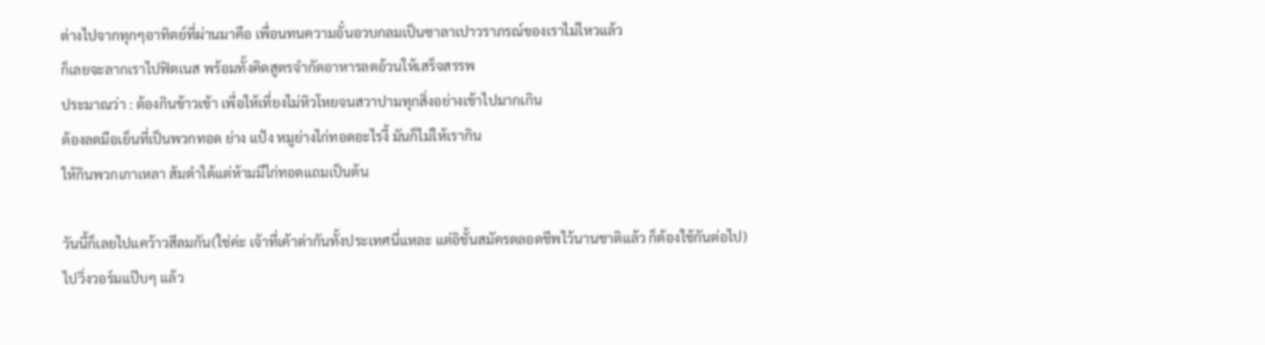ต่างไปจากทุกๆอาทิตย์ที่ผ่านมาคือ เพื่อนทนความอั๋นอวบกลมเป็นซาลาเปาวราภรณ์ของเราไม่ไหวแล้ว
ก็เลยจะลากเราไปฟิตเนส พร้อมทั้งคิดสูตรจำกัดอาหารลดอ้วนให้เสร็จสรรพ
ประมาณว่า : ต้องกินข้าวเช้า เพื่อให้เที่ยงไม่หิวโหยจนสวาปามทุกสิ่งอย่างเข้าไปมากเกิน
ต้องลดมือเย็นที่เป็นพวกทอด ย่าง แป้ง หมูย่างไก่ทอดอะไรงี้ มันก็ไม่ให้เรากิน
ให้กินพวกเกาเหลา ส้มตำได้แต่ห้ามมีไก่ทอดแถมเป็นต้น

วันนี้ก็เลยไปแคว้าวสีลมกัน(ใช่ค่ะ เจ้าที่เค้าด่ากันทั้งประเทศนี่แหละ แต่อิชั้นสมัครตลอดชีพไว้นานชาติแล้ว ก็ต้องใช้กันต่อไป)
ไปวิ่งวอร์มแป๊บๆ แล้ว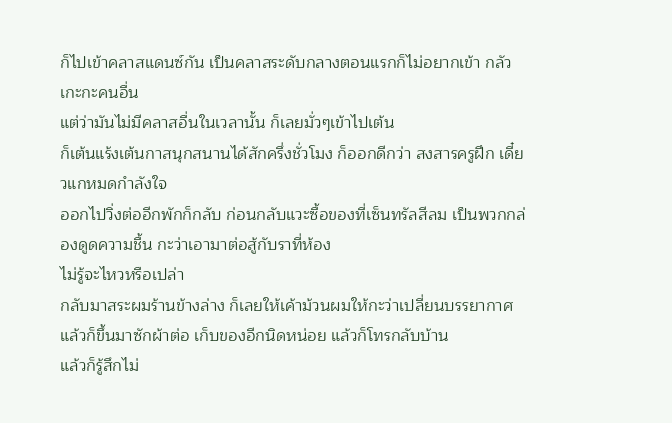ก็ไปเข้าคลาสแดนซ์กัน เป็นคลาสระดับกลางตอนแรกก็ไม่อยากเข้า กลัวเกะกะคนอื่น
แต่ว่ามันไม่มีคลาสอื่นในเวลานั้น ก็เลยมั่วๆเข้าไปเต้น
ก็เต้นแร้งเต้นกาสนุกสนานได้สักครึ่งชั่วโมง ก็ออกดีกว่า สงสารครูฝึก เดี๋ยวแกหมดกำลังใจ
ออกไปวิ่งต่ออีกพักก็กลับ ก่อนกลับแวะซื้อของที่เซ็นทรัลสีลม เป็นพวกกล่องดูดความชื้น กะว่าเอามาต่อสู้กับราที่ห้อง
ไม่รู้จะไหวหรือเปล่า
กลับมาสระผมร้านข้างล่าง ก็เลยให้เค้าม้วนผมให้กะว่าเปลี่ยนบรรยากาศ
แล้วก็ขึ้นมาซักผ้าต่อ เก็บของอีกนิดหน่อย แล้วก็โทรกลับบ้าน
แล้วก็รู้สึกไม่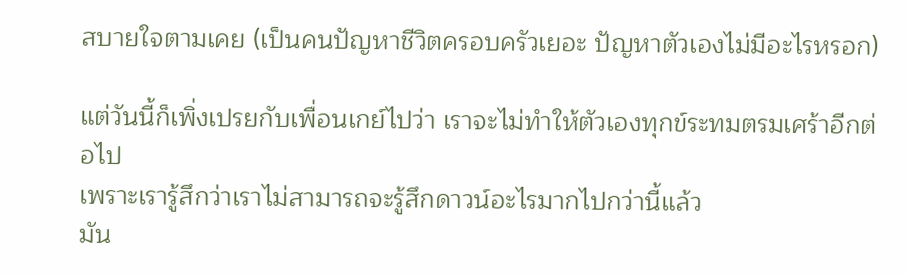สบายใจตามเคย (เป็นคนปัญหาชีวิตครอบครัวเยอะ ปัญหาตัวเองไม่มีอะไรหรอก)

แต่วันนี้ก็เพิ่งเปรยกับเพื่อนเกย์ไปว่า เราจะไม่ทำให้ตัวเองทุกข์ระทมตรมเศร้าอีกต่อไป
เพราะเรารู้สึกว่าเราไม่สามารถจะรู้สึกดาวน์อะไรมากไปกว่านี้แล้ว
มัน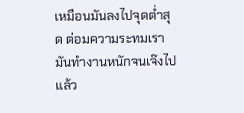เหมือนมันลงไปจุดต่ำสุด ต่อมความระทมเรามันทำงานหนักจนเจ๊งไปแล้ว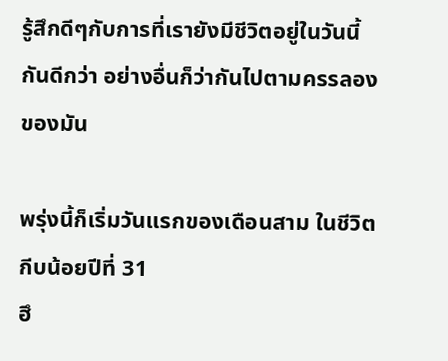รู้สึกดีๆกับการที่เรายังมีชีวิตอยู่ในวันนี้กันดีกว่า อย่างอื่นก็ว่ากันไปตามครรลองของมัน

พรุ่งนี้ก็เริ่มวันแรกของเดือนสาม ในชีวิตกีบน้อยปีที่ 31
ฮึ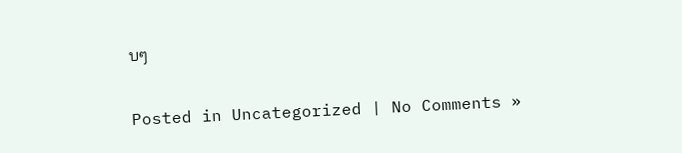บๆ

Posted in Uncategorized | No Comments »